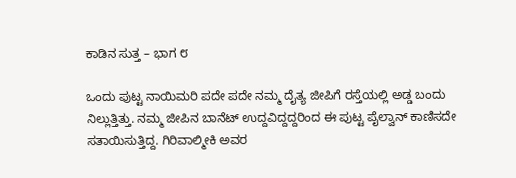ಕಾಡಿನ ಸುತ್ತ – ಭಾಗ ೮

ಒಂದು ಪುಟ್ಟ ನಾಯಿಮರಿ ಪದೇ ಪದೇ ನಮ್ಮ ದೈತ್ಯ ಜೀಪಿಗೆ ರಸ್ತೆಯಲ್ಲಿ ಅಡ್ಡ ಬಂದು ನಿಲ್ಲುತ್ತಿತ್ತು. ನಮ್ಮ ಜೀಪಿನ ಬಾನೆಟ್ ಉದ್ದವಿದ್ದದ್ದರಿಂದ ಈ ಪುಟ್ಟ ಪೈಲ್ವಾನ್ ಕಾಣಿಸದೇ ಸತಾಯಿಸುತ್ತಿದ್ದ. ಗಿರಿವಾಲ್ಮೀಕಿ ಅವರ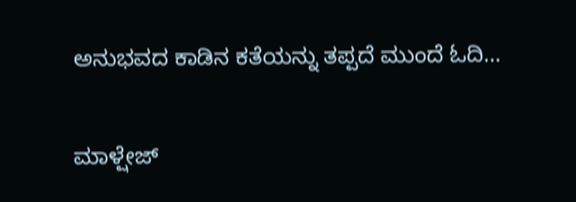ಅನುಭವದ ಕಾಡಿನ ಕತೆಯನ್ನು ತಪ್ಪದೆ ಮುಂದೆ ಓದಿ…

ಮಾಳ್ಷೇಜ್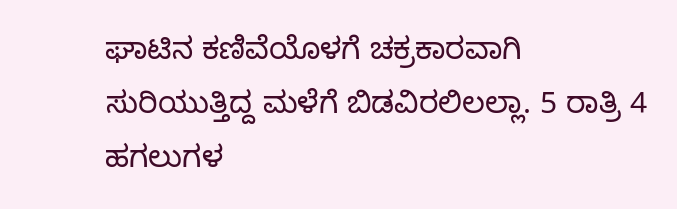ಘಾಟಿನ ಕಣಿವೆಯೊಳಗೆ ಚಕ್ರಕಾರವಾಗಿ ಸುರಿಯುತ್ತಿದ್ದ ಮಳೆಗೆ ಬಿಡವಿರಲಿಲಲ್ಲಾ. 5 ರಾತ್ರಿ 4 ಹಗಲುಗಳ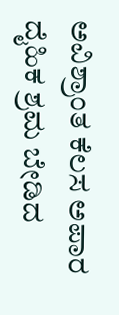ಅವಿಶ್ರಾಂತ ಕೆಲಸ ಅಪಾರ ದೈಹಿಕ ಶ್ರಮ ಬೇಡಿದ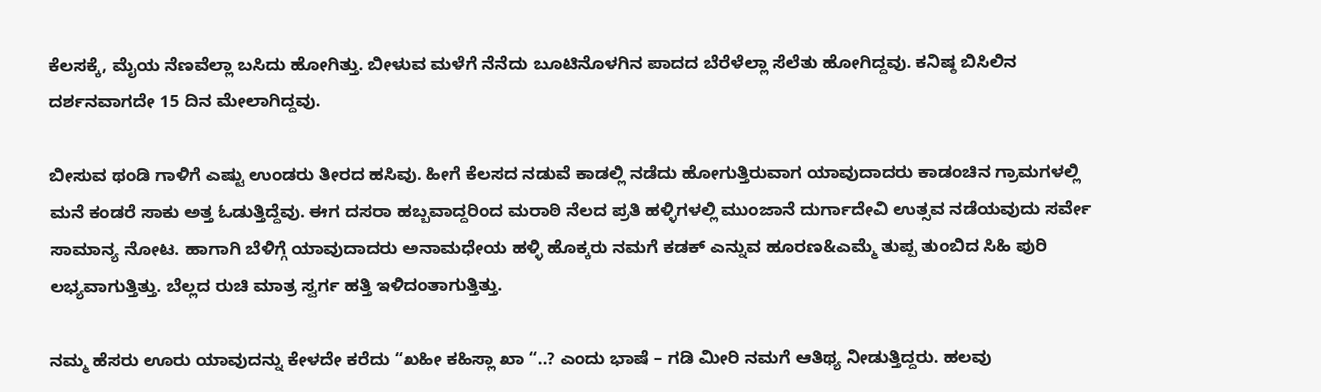ಕೆಲಸಕ್ಕೆ, ಮೈಯ ನೆಣವೆಲ್ಲಾ ಬಸಿದು ಹೋಗಿತ್ತು. ಬೀಳುವ ಮಳೆಗೆ ನೆನೆದು ಬೂಟಿನೊಳಗಿನ ಪಾದದ ಬೆರೆಳೆಲ್ಲಾ ಸೆಲೆತು ಹೋಗಿದ್ದವು. ಕನಿಷ್ಠ ಬಿಸಿಲಿನ ದರ್ಶನವಾಗದೇ 15 ದಿನ ಮೇಲಾಗಿದ್ದವು.

ಬೀಸುವ ಥಂಡಿ ಗಾಳಿಗೆ ಎಷ್ಟು ಉಂಡರು ತೀರದ ಹಸಿವು. ಹೀಗೆ ಕೆಲಸದ ನಡುವೆ ಕಾಡಲ್ಲಿ ನಡೆದು ಹೋಗುತ್ತಿರುವಾಗ ಯಾವುದಾದರು ಕಾಡಂಚಿನ ಗ್ರಾಮಗಳಲ್ಲಿ ಮನೆ ಕಂಡರೆ ಸಾಕು ಅತ್ತ ಓಡುತ್ತಿದ್ದೆವು. ಈಗ ದಸರಾ ಹಬ್ಬವಾದ್ದರಿಂದ ಮರಾಠಿ ನೆಲದ ಪ್ರತಿ ಹಳ್ಳಿಗಳಲ್ಲಿ ಮುಂಜಾನೆ ದುರ್ಗಾದೇವಿ ಉತ್ಸವ ನಡೆಯವುದು ಸರ್ವೇ ಸಾಮಾನ್ಯ ನೋಟ. ಹಾಗಾಗಿ ಬೆಳಿಗ್ಗೆ ಯಾವುದಾದರು ಅನಾಮಧೇಯ ಹಳ್ಳಿ ಹೊಕ್ಕರು ನಮಗೆ ಕಡಕ್ ಎನ್ನುವ ಹೂರಣ&ಎಮ್ಮೆ ತುಪ್ಪ ತುಂಬಿದ ಸಿಹಿ ಪುರಿ ಲಭ್ಯವಾಗುತ್ತಿತ್ತು. ಬೆಲ್ಲದ ರುಚಿ ಮಾತ್ರ ಸ್ವರ್ಗ ಹತ್ತಿ ಇಳಿದಂತಾಗುತ್ತಿತ್ತು.

ನಮ್ಮ ಹೆಸರು ಊರು ಯಾವುದನ್ನು ಕೇಳದೇ ಕರೆದು “ಖಹೀ ಕಹಿಸ್ಲಾ ಖಾ “..? ಎಂದು ಭಾಷೆ – ಗಡಿ ಮೀರಿ ನಮಗೆ ಆತಿಥ್ಯ ನೀಡುತ್ತಿದ್ದರು. ಹಲವು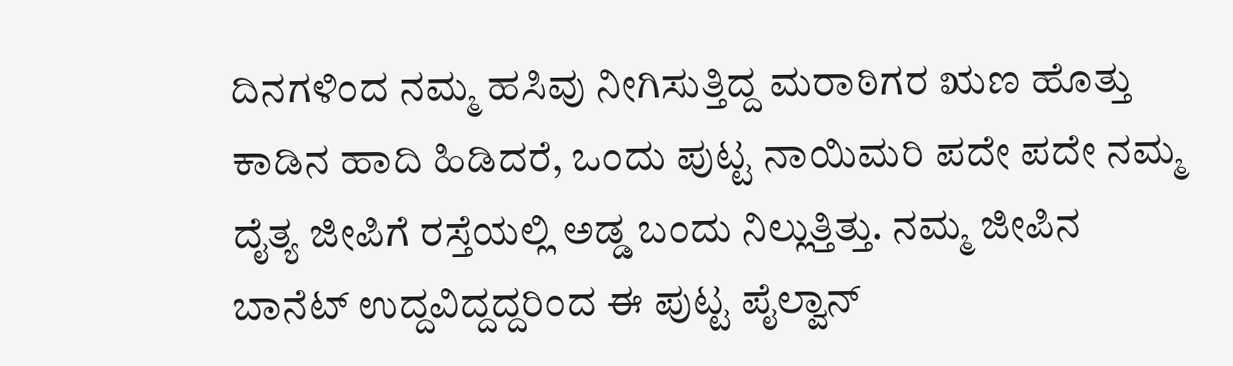ದಿನಗಳಿಂದ ನಮ್ಮ ಹಸಿವು ನೀಗಿಸುತ್ತಿದ್ದ ಮರಾಠಿಗರ ಋಣ ಹೊತ್ತು ಕಾಡಿನ ಹಾದಿ ಹಿಡಿದರೆ, ಒಂದು ಪುಟ್ಟ ನಾಯಿಮರಿ ಪದೇ ಪದೇ ನಮ್ಮ ದೈತ್ಯ ಜೀಪಿಗೆ ರಸ್ತೆಯಲ್ಲಿ ಅಡ್ಡ ಬಂದು ನಿಲ್ಲುತ್ತಿತ್ತು. ನಮ್ಮ ಜೀಪಿನ ಬಾನೆಟ್ ಉದ್ದವಿದ್ದದ್ದರಿಂದ ಈ ಪುಟ್ಟ ಪೈಲ್ವಾನ್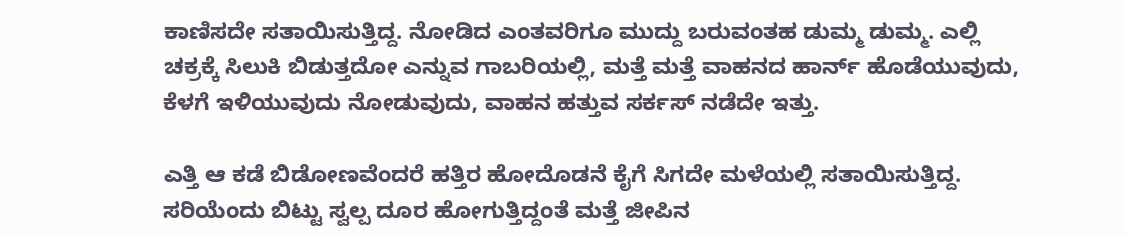ಕಾಣಿಸದೇ ಸತಾಯಿಸುತ್ತಿದ್ದ. ನೋಡಿದ ಎಂತವರಿಗೂ ಮುದ್ದು ಬರುವಂತಹ ಡುಮ್ಮ ಡುಮ್ಮ. ಎಲ್ಲಿ ಚಕ್ರಕ್ಕೆ ಸಿಲುಕಿ ಬಿಡುತ್ತದೋ ಎನ್ನುವ ಗಾಬರಿಯಲ್ಲಿ, ಮತ್ತೆ ಮತ್ತೆ ವಾಹನದ ಹಾರ್ನ್ ಹೊಡೆಯುವುದು, ಕೆಳಗೆ ಇಳಿಯುವುದು ನೋಡುವುದು, ವಾಹನ ಹತ್ತುವ ಸರ್ಕಸ್ ನಡೆದೇ ಇತ್ತು.

ಎತ್ತಿ ಆ ಕಡೆ ಬಿಡೋಣವೆಂದರೆ ಹತ್ತಿರ ಹೋದೊಡನೆ ಕೈಗೆ ಸಿಗದೇ ಮಳೆಯಲ್ಲಿ ಸತಾಯಿಸುತ್ತಿದ್ದ. ಸರಿಯೆಂದು ಬಿಟ್ಟು ಸ್ವಲ್ಪ ದೂರ ಹೋಗುತ್ತಿದ್ದಂತೆ ಮತ್ತೆ ಜೀಪಿನ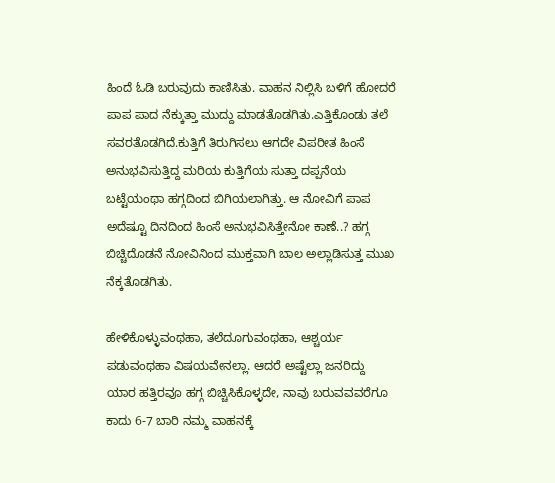ಹಿಂದೆ ಓಡಿ ಬರುವುದು ಕಾಣಿಸಿತು. ವಾಹನ ನಿಲ್ಲಿಸಿ ಬಳಿಗೆ ಹೋದರೆ ಪಾಪ ಪಾದ ನೆಕ್ಕುತ್ತಾ ಮುದ್ದು ಮಾಡತೊಡಗಿತು.ಎತ್ತಿಕೊಂಡು ತಲೆ ಸವರತೊಡಗಿದೆ.ಕುತ್ತಿಗೆ ತಿರುಗಿಸಲು ಆಗದೇ ವಿಪರೀತ ಹಿಂಸೆ ಅನುಭವಿಸುತ್ತಿದ್ದ ಮರಿಯ ಕುತ್ತಿಗೆಯ ಸುತ್ತಾ ದಪ್ಪನೆಯ ಬಟ್ಟೆಯಂಥಾ ಹಗ್ಗದಿಂದ ಬಿಗಿಯಲಾಗಿತ್ತು. ಆ ನೋವಿಗೆ ಪಾಪ ಅದೆಷ್ಟೂ ದಿನದಿಂದ ಹಿಂಸೆ ಅನುಭವಿಸಿತ್ತೇನೋ ಕಾಣೆ..? ಹಗ್ಗ ಬಿಚ್ಚಿದೊಡನೆ ನೋವಿನಿಂದ ಮುಕ್ತವಾಗಿ ಬಾಲ ಅಲ್ಲಾಡಿಸುತ್ತ ಮುಖ ನೆಕ್ಕತೊಡಗಿತು.

ಹೇಳಿಕೊಳ್ಳುವಂಥಹಾ, ತಲೆದೂಗುವಂಥಹಾ, ಆಶ್ಚರ್ಯ ಪಡುವಂಥಹಾ ವಿಷಯವೇನಲ್ಲಾ. ಆದರೆ ಅಷ್ಟೆಲ್ಲಾ ಜನರಿದ್ದು ಯಾರ ಹತ್ತಿರವೂ ಹಗ್ಗ ಬಿಚ್ಚಿಸಿಕೊಳ್ಳದೇ, ನಾವು ಬರುವವವರೆಗೂ ಕಾದು 6-7 ಬಾರಿ ನಮ್ಮ ವಾಹನಕ್ಕೆ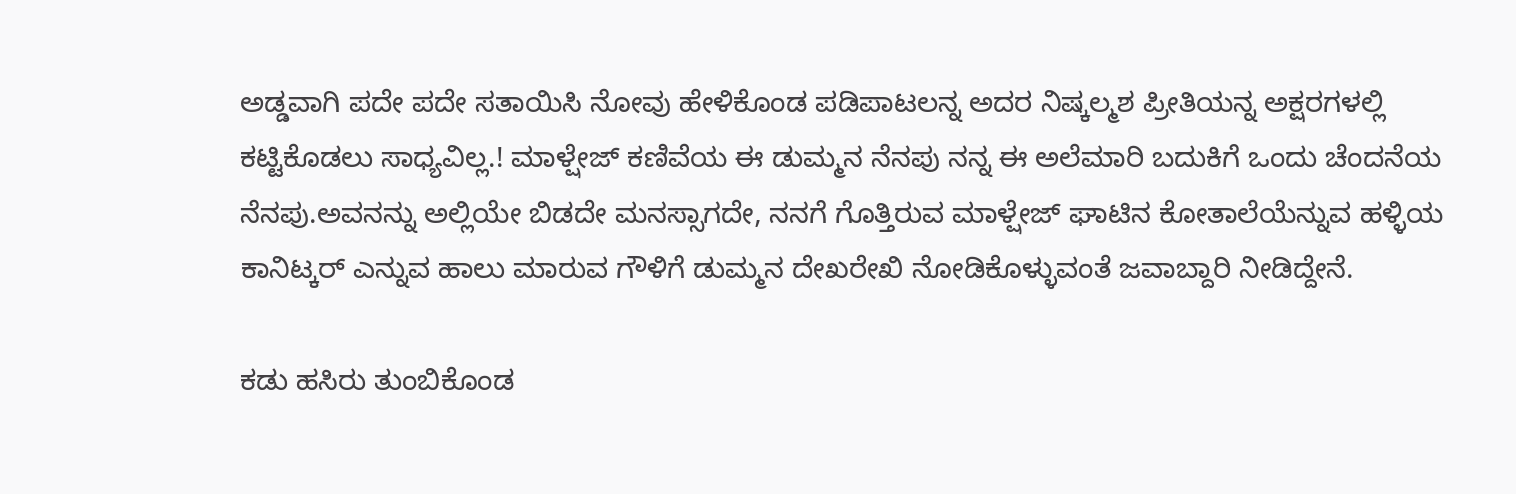ಅಡ್ಡವಾಗಿ ಪದೇ ಪದೇ ಸತಾಯಿಸಿ ನೋವು ಹೇಳಿಕೊಂಡ ಪಡಿಪಾಟಲನ್ನ ಅದರ ನಿಷ್ಕಲ್ಮಶ ಪ್ರೀತಿಯನ್ನ ಅಕ್ಷರಗಳಲ್ಲಿ ಕಟ್ಟಿಕೊಡಲು ಸಾಧ್ಯವಿಲ್ಲ.! ಮಾಳ್ಷೇಜ್ ಕಣಿವೆಯ ಈ ಡುಮ್ಮನ ನೆನಪು ನನ್ನ ಈ ಅಲೆಮಾರಿ ಬದುಕಿಗೆ ಒಂದು ಚೆಂದನೆಯ ನೆನಪು.ಅವನನ್ನು ಅಲ್ಲಿಯೇ ಬಿಡದೇ ಮನಸ್ಸಾಗದೇ, ನನಗೆ ಗೊತ್ತಿರುವ ಮಾಳ್ಷೇಜ್ ಘಾಟಿನ ಕೋತಾಲೆಯೆನ್ನುವ ಹಳ್ಳಿಯ ಕಾನಿಟ್ಕರ್ ಎನ್ನುವ ಹಾಲು ಮಾರುವ ಗೌಳಿಗೆ ಡುಮ್ಮನ ದೇಖರೇಖಿ ನೋಡಿಕೊಳ್ಳುವಂತೆ ಜವಾಬ್ದಾರಿ ನೀಡಿದ್ದೇನೆ.

ಕಡು ಹಸಿರು ತುಂಬಿಕೊಂಡ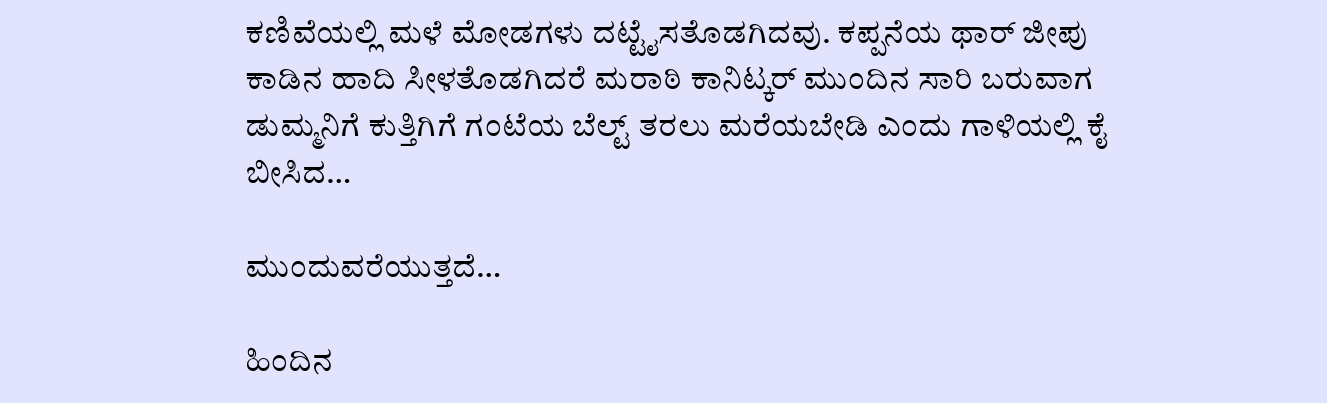ಕಣಿವೆಯಲ್ಲಿ ಮಳೆ ಮೋಡಗಳು ದಟ್ಟೈಸತೊಡಗಿದವು. ಕಪ್ಪನೆಯ ಥಾರ್ ಜೀಪು ಕಾಡಿನ ಹಾದಿ ಸೀಳತೊಡಗಿದರೆ ಮರಾಠಿ ಕಾನಿಟ್ಕರ್ ಮುಂದಿನ ಸಾರಿ ಬರುವಾಗ ಡುಮ್ಮನಿಗೆ ಕುತ್ತಿಗಿಗೆ ಗಂಟೆಯ ಬೆಲ್ಟ್ ತರಲು ಮರೆಯಬೇಡಿ ಎಂದು ಗಾಳಿಯಲ್ಲಿ ಕೈ ಬೀಸಿದ…

ಮುಂದುವರೆಯುತ್ತದೆ…

ಹಿಂದಿನ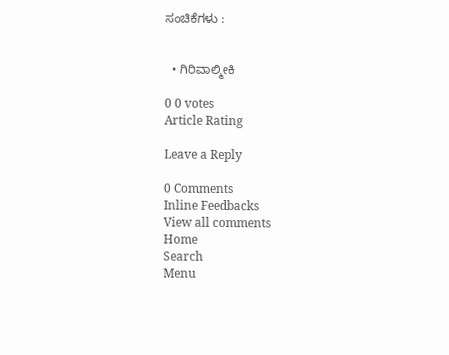ಸಂಚಿಕೆಗಳು :


  • ಗಿರಿವಾಲ್ಮೀಕಿ

0 0 votes
Article Rating

Leave a Reply

0 Comments
Inline Feedbacks
View all comments
Home
Search
Menu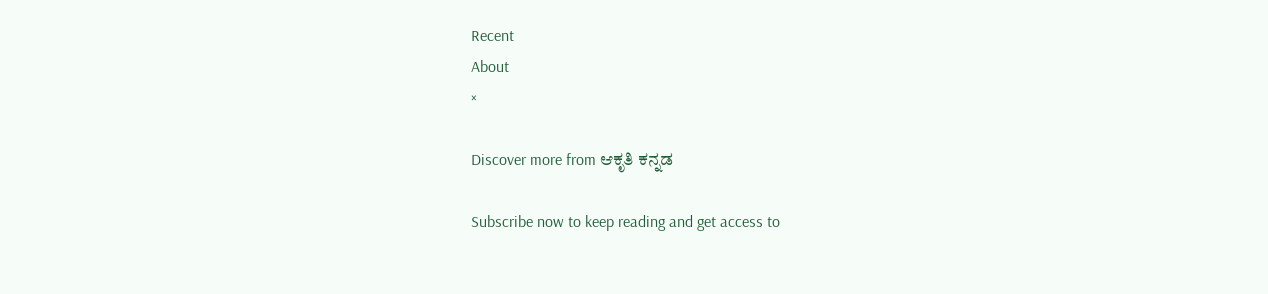Recent
About
×

Discover more from ಆಕೃತಿ ಕನ್ನಡ

Subscribe now to keep reading and get access to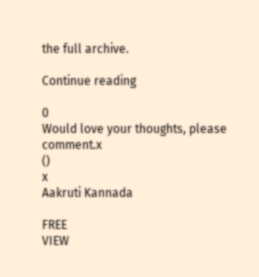the full archive.

Continue reading

0
Would love your thoughts, please comment.x
()
x
Aakruti Kannada

FREE
VIEW